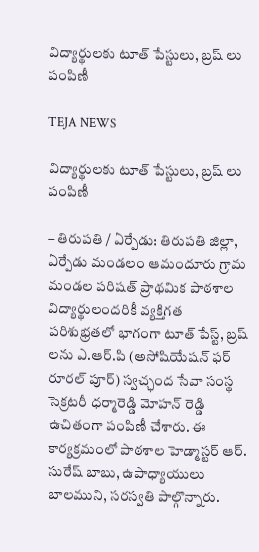విద్యార్థులకు టూత్ పేస్టులు, బ్రష్ లు పంపిణీ

TEJA NEWS

విద్యార్థులకు టూత్ పేస్టులు, బ్రష్ లు పంపిణీ

– తిరుపతి / ఏర్పేడు: తిరుపతి జిల్లా, ఏర్పేడు మండలం ఆమందూరు గ్రామ మండల పరిషత్ ప్రాథమిక పాఠశాల విద్యార్థులందరికీ వ్యక్తిగత పరిశుభ్రతలో భాగంగా టూత్ పేస్ట్, బ్రష్ లను ఎ.ఆర్.పి (అసోషియేషన్ ఫర్ రూరల్ పూర్) స్వచ్ఛంద సేవా సంస్థ సెక్రటరీ ధర్మారెడ్డి మోహన్ రెడ్డి ఉచితంగా పంపిణీ చేశారు. ఈ కార్యక్రమంలో పాఠశాల హెడ్మాస్టర్ ఆర్. సురేష్ బాబు, ఉపాధ్యాయులు బాలముని, సరస్వతి పాల్గొన్నారు.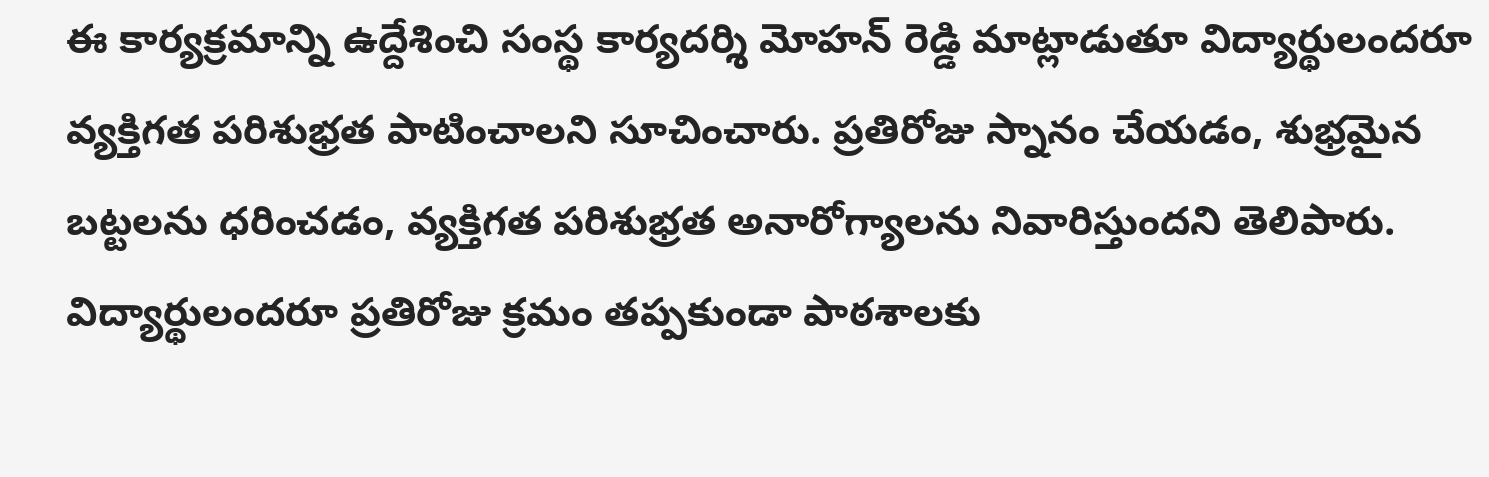ఈ కార్యక్రమాన్ని ఉద్దేశించి సంస్థ కార్యదర్శి మోహన్ రెడ్డి మాట్లాడుతూ విద్యార్థులందరూ వ్యక్తిగత పరిశుభ్రత పాటించాలని సూచించారు. ప్రతిరోజు స్నానం చేయడం, శుభ్రమైన బట్టలను ధరించడం, వ్యక్తిగత పరిశుభ్రత అనారోగ్యాలను నివారిస్తుందని తెలిపారు. విద్యార్థులందరూ ప్రతిరోజు క్రమం తప్పకుండా పాఠశాలకు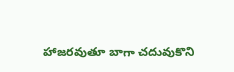హాజరవుతూ బాగా చదువుకొని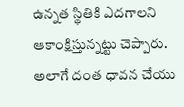ఉన్నత స్థితికి ఎదగాలని ఆకాంక్షిస్తున్నట్టు చెప్పారు. అలాగే దంత ధావన చేయు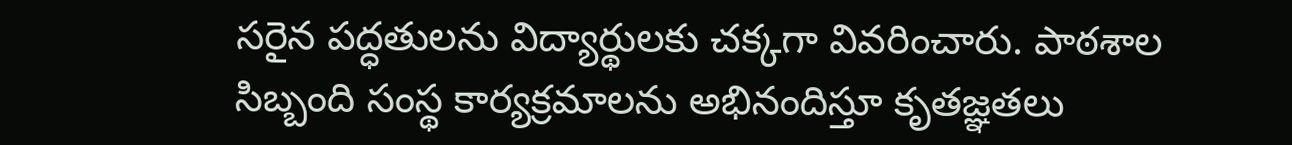సరైన పద్ధతులను విద్యార్థులకు చక్కగా వివరించారు. పాఠశాల సిబ్బంది సంస్థ కార్యక్రమాలను అభినందిస్తూ కృతజ్ఞతలు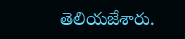తెలియజేశారు.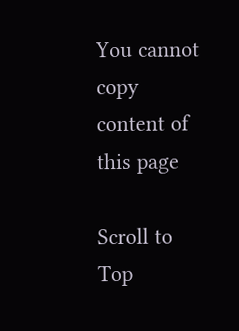You cannot copy content of this page

Scroll to Top